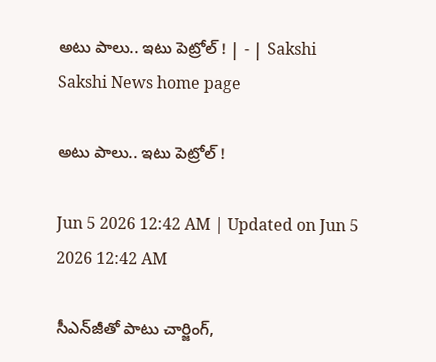అటు పాలు.. ఇటు పెట్రోల్‌ ! | - | Sakshi
Sakshi News home page

అటు పాలు.. ఇటు పెట్రోల్‌ !

Jun 5 2026 12:42 AM | Updated on Jun 5 2026 12:42 AM

సీఎన్‌జీతో పాటు చార్జింగ్‌,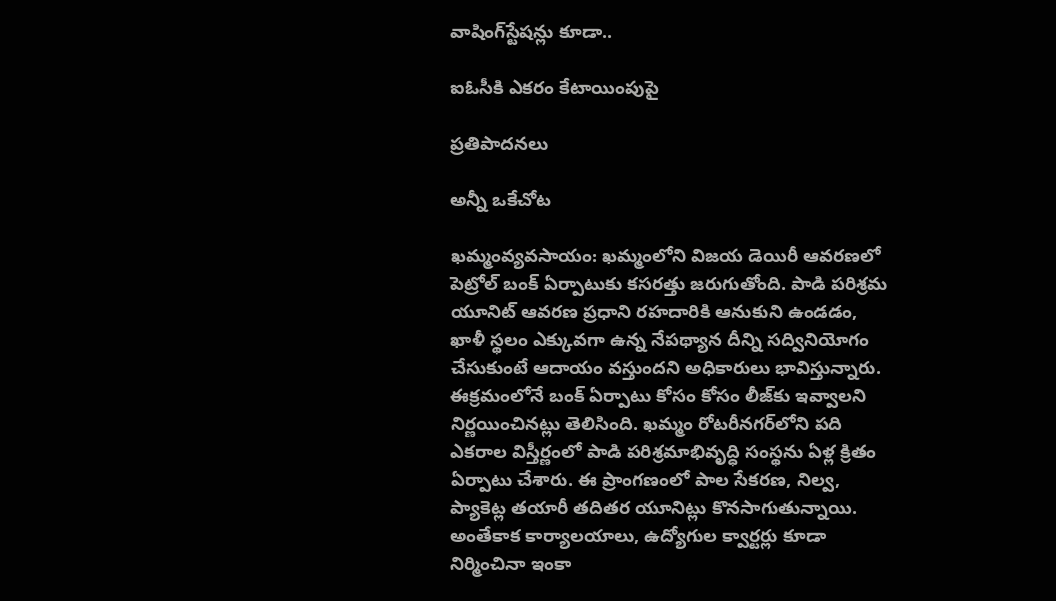వాషింగ్‌స్టేషన్లు కూడా..

ఐఓసీకి ఎకరం కేటాయింపుపై

ప్రతిపాదనలు

అన్నీ ఒకేచోట

ఖమ్మంవ్యవసాయం: ఖమ్మంలోని విజయ డెయిరీ ఆవరణలో పెట్రోల్‌ బంక్‌ ఏర్పాటుకు కసరత్తు జరుగుతోంది. పాడి పరిశ్రమ యూనిట్‌ ఆవరణ ప్రధాని రహదారికి ఆనుకుని ఉండడం, ఖాళీ స్థలం ఎక్కువగా ఉన్న నేపథ్యాన దీన్ని సద్వినియోగం చేసుకుంటే ఆదాయం వస్తుందని అధికారులు భావిస్తున్నారు. ఈక్రమంలోనే బంక్‌ ఏర్పాటు కోసం కోసం లీజ్‌కు ఇవ్వాలని నిర్ణయించినట్లు తెలిసింది. ఖమ్మం రోటరీనగర్‌లోని పది ఎకరాల విస్తీర్ణంలో పాడి పరిశ్రమాభివృద్ధి సంస్థను ఏళ్ల క్రితం ఏర్పాటు చేశారు. ఈ ప్రాంగణంలో పాల సేకరణ, నిల్వ, ప్యాకెట్ల తయారీ తదితర యూనిట్లు కొనసాగుతున్నాయి. అంతేకాక కార్యాలయాలు, ఉద్యోగుల క్వార్టర్లు కూడా నిర్మించినా ఇంకా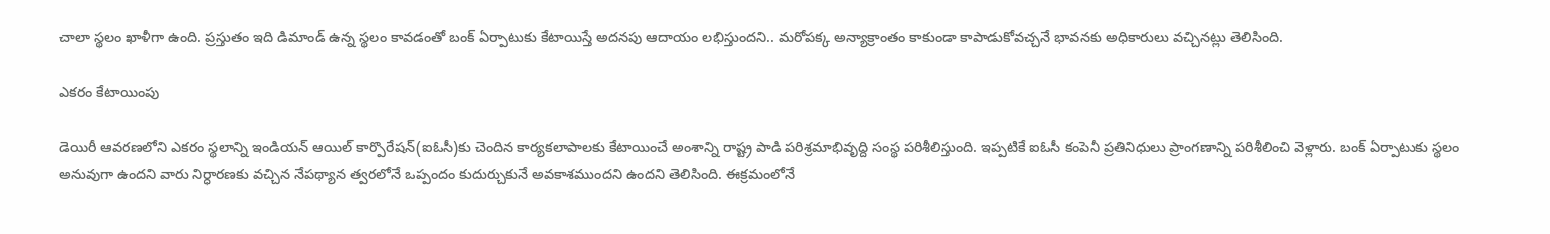చాలా స్థలం ఖాళీగా ఉంది. ప్రస్తుతం ఇది డిమాండ్‌ ఉన్న స్థలం కావడంతో బంక్‌ ఏర్పాటుకు కేటాయిస్తే అదనపు ఆదాయం లభిస్తుందని.. మరోపక్క అన్యాక్రాంతం కాకుండా కాపాడుకోవచ్చనే భావనకు అధికారులు వచ్చినట్లు తెలిసింది.

ఎకరం కేటాయింపు

డెయిరీ ఆవరణలోని ఎకరం స్థలాన్ని ఇండియన్‌ ఆయిల్‌ కార్పొరేషన్‌(ఐఓసీ)కు చెందిన కార్యకలాపాలకు కేటాయించే అంశాన్ని రాష్ట్ర పాడి పరిశ్రమాభివృద్ది సంస్థ పరిశీలిస్తుంది. ఇప్పటికే ఐఓసీ కంపెనీ ప్రతినిధులు ప్రాంగణాన్ని పరిశీలించి వెళ్లారు. బంక్‌ ఏర్పాటుకు స్థలం అనువుగా ఉందని వారు నిర్ధారణకు వచ్చిన నేపథ్యాన త్వరలోనే ఒప్పందం కుదుర్చుకునే అవకాశముందని ఉందని తెలిసింది. ఈక్రమంలోనే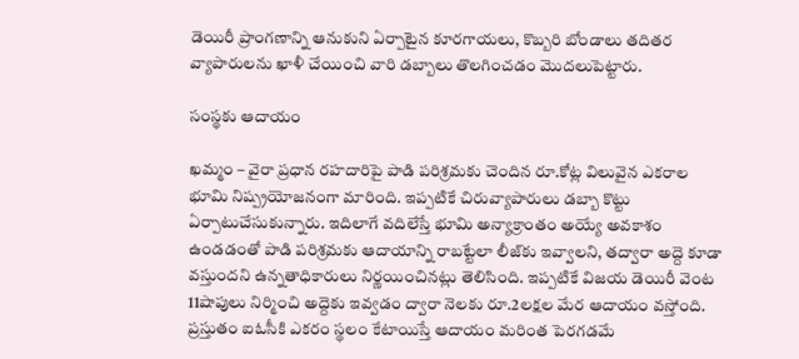డెయిరీ ప్రాంగణాన్ని ఆనుకుని ఏర్పాటైన కూరగాయలు, కొబ్బరి బోండాలు తదితర వ్యాపారులను ఖాళీ చేయించి వారి డబ్బాలు తొలగించడం మొదలుపెట్టారు.

సంస్థకు ఆదాయం

ఖమ్మం – వైరా ప్రధాన రహదారిపై పాడి పరిశ్రమకు చెందిన రూ.కోట్ల విలువైన ఎకరాల భూమి నిష్ప్రయోజనంగా మారింది. ఇప్పటికే చిరువ్యాపారులు డబ్బా కొట్టు ఏర్పాటుచేసుకున్నారు. ఇదిలాగే వదిలేస్తే భూమి అన్యాక్రాంతం అయ్యే అవకాశం ఉండడంతో పాడి పరిశ్రమకు ఆదాయాన్ని రాబట్టేలా లీజ్‌కు ఇవ్వాలని, తద్వారా అద్దె కూడా వస్తుందని ఉన్నతాధికారులు నిర్ణయించినట్లు తెలిసింది. ఇప్పటికే విజయ డెయిరీ వెంట 11షాపులు నిర్మించి అద్దెకు ఇవ్వడం ద్వారా నెలకు రూ.2లక్షల మేర ఆదాయం వస్తోంది. ప్రస్తుతం ఐఓసీకి ఎకరం స్థలం కేటాయిస్తే ఆదాయం మరింత పెరగడమే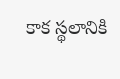కాక స్థలానికి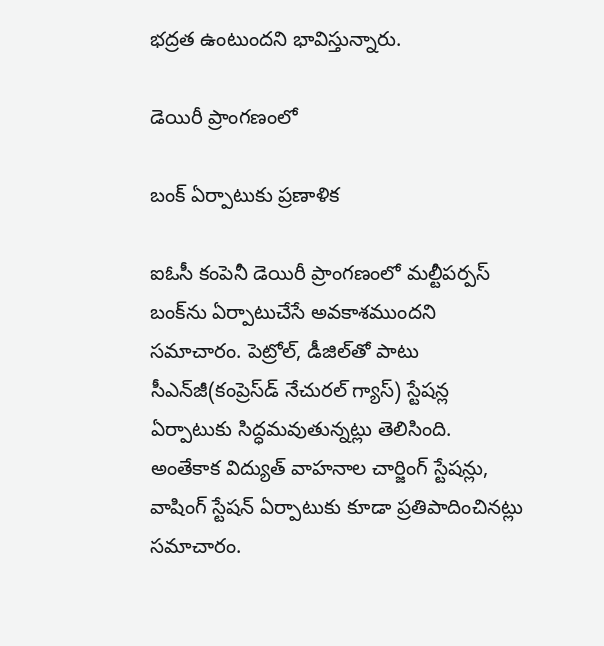భద్రత ఉంటుందని భావిస్తున్నారు.

డెయిరీ ప్రాంగణంలో

బంక్‌ ఏర్పాటుకు ప్రణాళిక

ఐఓసీ కంపెనీ డెయిరీ ప్రాంగణంలో మల్టీపర్పస్‌ బంక్‌ను ఏర్పాటుచేసే అవకాశముందని సమాచారం. పెట్రోల్‌, డీజిల్‌తో పాటు సీఎన్‌జీ(కంప్రెస్‌డ్‌ నేచురల్‌ గ్యాస్‌) స్టేషన్ల ఏర్పాటుకు సిద్ధమవుతున్నట్లు తెలిసింది. అంతేకాక విద్యుత్‌ వాహనాల చార్జింగ్‌ స్టేషన్లు, వాషింగ్‌ స్టేషన్‌ ఏర్పాటుకు కూడా ప్రతిపాదించినట్లు సమాచారం.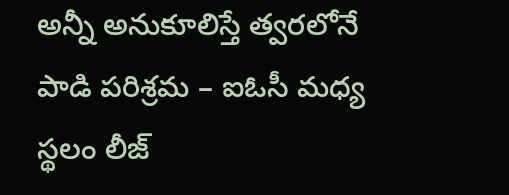అన్నీ అనుకూలిస్తే త్వరలోనే పాడి పరిశ్రమ – ఐఓసీ మధ్య స్థలం లీజ్‌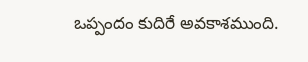ఒప్పందం కుదిరే అవకాశముంది.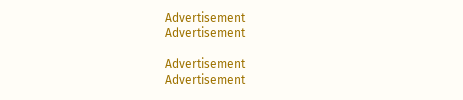Advertisement
Advertisement

Advertisement
Advertisement